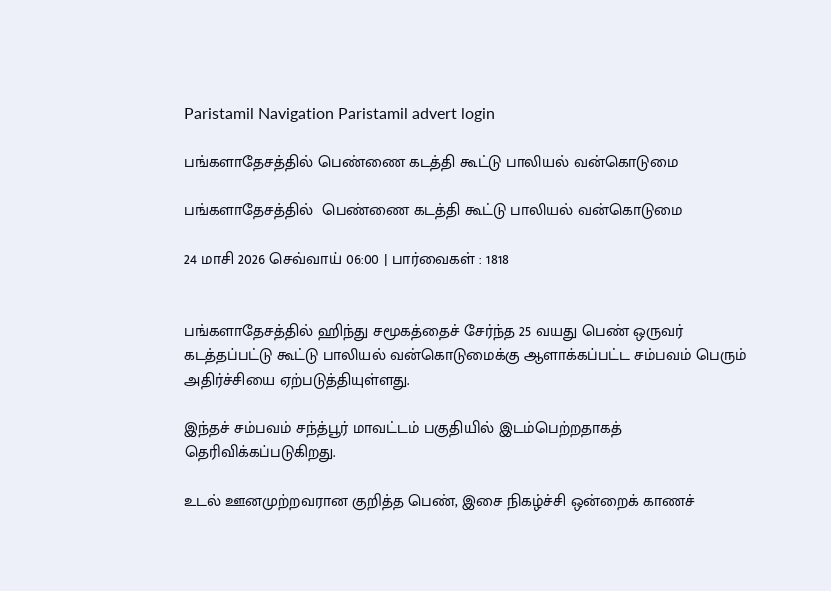Paristamil Navigation Paristamil advert login

பங்களாதேசத்தில் பெண்ணை கடத்தி கூட்டு பாலியல் வன்கொடுமை

பங்களாதேசத்தில்  பெண்ணை கடத்தி கூட்டு பாலியல் வன்கொடுமை

24 மாசி 2026 செவ்வாய் 06:00 | பார்வைகள் : 1818


பங்களாதேசத்தில் ஹிந்து சமூகத்தைச் சேர்ந்த 25 வயது பெண் ஒருவர் கடத்தப்பட்டு கூட்டு பாலியல் வன்கொடுமைக்கு ஆளாக்கப்பட்ட சம்பவம் பெரும் அதிர்ச்சியை ஏற்படுத்தியுள்ளது.

இந்தச் சம்பவம் சந்த்பூர் மாவட்டம் பகுதியில் இடம்பெற்றதாகத் தெரிவிக்கப்படுகிறது.

உடல் ஊனமுற்றவரான குறித்த பெண், இசை நிகழ்ச்சி ஒன்றைக் காணச்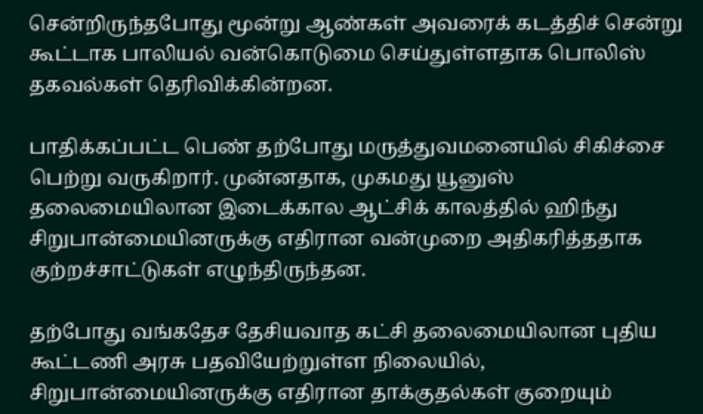சென்றிருந்தபோது மூன்று ஆண்கள் அவரைக் கடத்திச் சென்று கூட்டாக பாலியல் வன்கொடுமை செய்துள்ளதாக பொலிஸ் தகவல்கள் தெரிவிக்கின்றன.

பாதிக்கப்பட்ட பெண் தற்போது மருத்துவமனையில் சிகிச்சை பெற்று வருகிறார். முன்னதாக, முகமது யூனுஸ் தலைமையிலான இடைக்கால ஆட்சிக் காலத்தில் ஹிந்து சிறுபான்மையினருக்கு எதிரான வன்முறை அதிகரித்ததாக குற்றச்சாட்டுகள் எழுந்திருந்தன.

தற்போது வங்கதேச தேசியவாத கட்சி தலைமையிலான புதிய கூட்டணி அரசு பதவியேற்றுள்ள நிலையில், சிறுபான்மையினருக்கு எதிரான தாக்குதல்கள் குறையும்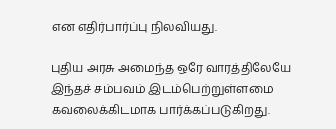என எதிர்பார்ப்பு நிலவியது.

புதிய அரசு அமைந்த ஒரே வாரத்திலேயே இந்தச் சம்பவம் இடம்பெற்றுள்ளமை கவலைக்கிடமாக பார்க்கப்படுகிறது.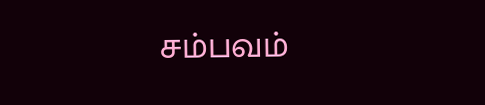சம்பவம்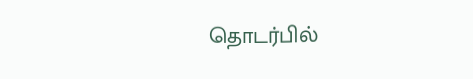தொடர்பில்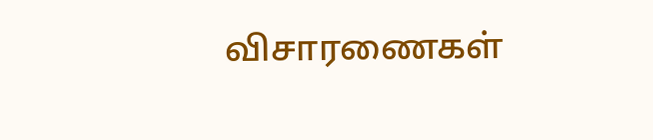விசாரணைகள்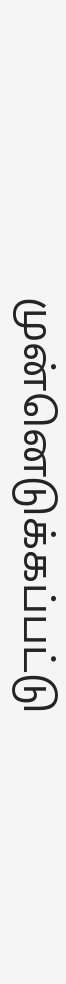முன்னெடுக்கப்பட்டு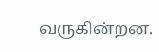வருகின்றன.